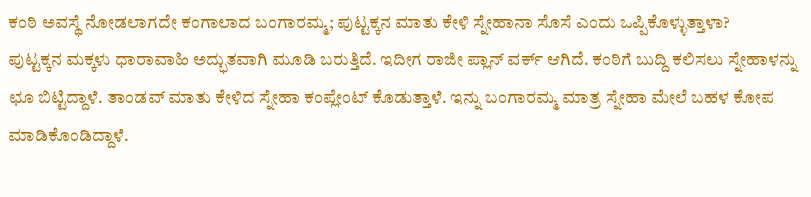ಕಂಠಿ ಅವಸ್ಥೆ ನೋಡಲಾಗದೇ ಕಂಗಾಲಾದ ಬಂಗಾರಮ್ಮ; ಪುಟ್ಟಕ್ಕನ ಮಾತು ಕೇಳಿ ಸ್ನೇಹಾನಾ ಸೊಸೆ ಎಂದು ಒಪ್ಪಿಕೊಳ್ಳುತ್ತಾಳಾ?
ಪುಟ್ಟಕ್ಕನ ಮಕ್ಕಳು ಧಾರಾವಾಹಿ ಅದ್ಭುತವಾಗಿ ಮೂಡಿ ಬರುತ್ತಿದೆ. ಇದೀಗ ರಾಜೀ ಪ್ಲಾನ್ ವರ್ಕ್ ಆಗಿದೆ. ಕಂಠಿಗೆ ಬುದ್ದಿ ಕಲಿಸಲು ಸ್ನೇಹಾಳನ್ನು ಛೂ ಬಿಟ್ಟಿದ್ದಾಳೆ. ತಾಂಡವ್ ಮಾತು ಕೇಳಿದ ಸ್ನೇಹಾ ಕಂಪ್ಲೇಂಟ್ ಕೊಡುತ್ತಾಳೆ. ಇನ್ನು ಬಂಗಾರಮ್ಮ ಮಾತ್ರ ಸ್ನೇಹಾ ಮೇಲೆ ಬಹಳ ಕೋಪ ಮಾಡಿಕೊಂಡಿದ್ದಾಳೆ.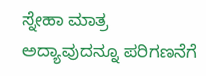ಸ್ನೇಹಾ ಮಾತ್ರ ಅದ್ಯಾವುದನ್ನೂ ಪರಿಗಣನೆಗೆ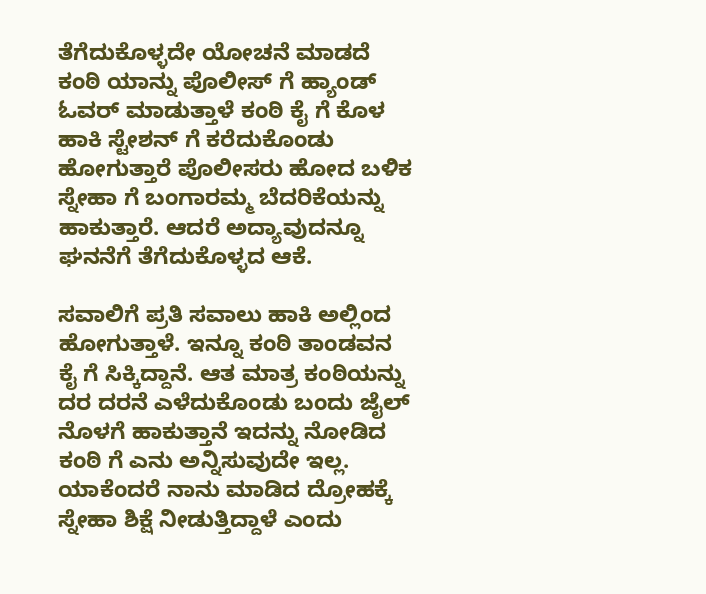ತೆಗೆದುಕೊಳ್ಳದೇ ಯೋಚನೆ ಮಾಡದೆ ಕಂಠಿ ಯಾನ್ನು ಪೊಲೀಸ್ ಗೆ ಹ್ಯಾಂಡ್ ಓವರ್ ಮಾಡುತ್ತಾಳೆ ಕಂಠಿ ಕೈ ಗೆ ಕೊಳ ಹಾಕಿ ಸ್ಟೇಶನ್ ಗೆ ಕರೆದುಕೊಂಡು ಹೋಗುತ್ತಾರೆ ಪೊಲೀಸರು ಹೋದ ಬಳಿಕ ಸ್ನೇಹಾ ಗೆ ಬಂಗಾರಮ್ಮ ಬೆದರಿಕೆಯನ್ನು ಹಾಕುತ್ತಾರೆ. ಆದರೆ ಅದ್ಯಾವುದನ್ನೂ ಘನನೆಗೆ ತೆಗೆದುಕೊಳ್ಳದ ಆಕೆ.

ಸವಾಲಿಗೆ ಪ್ರತಿ ಸವಾಲು ಹಾಕಿ ಅಲ್ಲಿಂದ ಹೋಗುತ್ತಾಳೆ. ಇನ್ನೂ ಕಂಠಿ ತಾಂಡವನ ಕೈ ಗೆ ಸಿಕ್ಕಿದ್ದಾನೆ. ಆತ ಮಾತ್ರ ಕಂಠಿಯನ್ನು ದರ ದರನೆ ಎಳೆದುಕೊಂಡು ಬಂದು ಜೈಲ್ ನೊಳಗೆ ಹಾಕುತ್ತಾನೆ ಇದನ್ನು ನೋಡಿದ ಕಂಠಿ ಗೆ ಎನು ಅನ್ನಿಸುವುದೇ ಇಲ್ಲ. ಯಾಕೆಂದರೆ ನಾನು ಮಾಡಿದ ದ್ರೋಹಕ್ಕೆ ಸ್ನೇಹಾ ಶಿಕ್ಷೆ ನೀಡುತ್ತಿದ್ದಾಳೆ ಎಂದು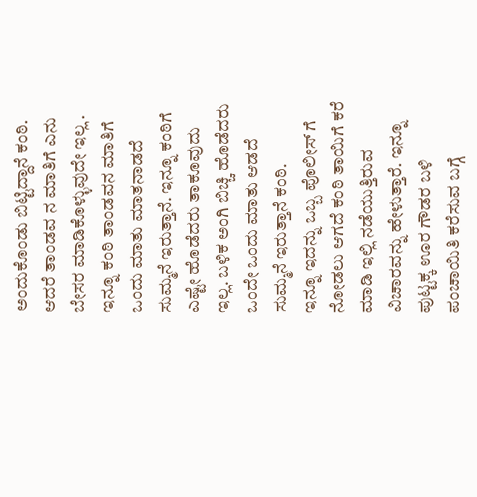ಅಂದುಕೊಂಡು ಬಿಟ್ಟಿದ್ದಾನೆ ಕಂಠಿ.
ಆದರೆ ತಾಂಡವ ನ ಮಾತಿಗೆ ಎನು ಬೇಸರ ಮಾಡಿಕೊಳ್ಳುವುದೇ ಇಲ್ಲ . ಇನ್ನೂ ಕಂಠಿ ತಾಂಡವನ ಮಾತಿಗೆ ಒಂದು ಮಾತು ಮಾತನಾಡದೆ ಸುಮ್ಮನೆ ಇರುತ್ತಾನೆ. ಇನ್ನೂ ಕಂಠಿಗೆ ಎಷ್ಟೇ ಹೊಡೆದರು ತಾಕೂವುದು ಇಲ್ಲ. ಬಳಿಕ ಅಂಗಿ ಬಿಚ್ಚಿ ಹೊಡೆದರು ಒಂದೇ ಒಂದು ಮಾತು ಆಡದೆ ಸುಮ್ಮನೆ ಇರುತ್ತಾನೆ ಕಂಠಿ.
ಇನ್ನೂ ಇದನ್ನು ಒಬ್ಬ ಪೊಲೀಸ್ ಗೆ ನೋಡಲು ಆಗದೆ ಕಂಠಿ ತಾಯಿಗೆ ಕರೆ ಮಾಡಿ ಇಲ್ಲಿ ನಡೆಯುತ್ತಿರುವ ವಿಚಾರವನ್ನು ಹೇಳುತ್ತಾರೆ. ಇನ್ನೂ ಪುಟ್ಟಕ್ಕ ಊರ ಗೌಡರ ಬಳಿ ಪಂಚಾಯಿತಿ ಕರೆಸುವ ಬಗ್ಗೆ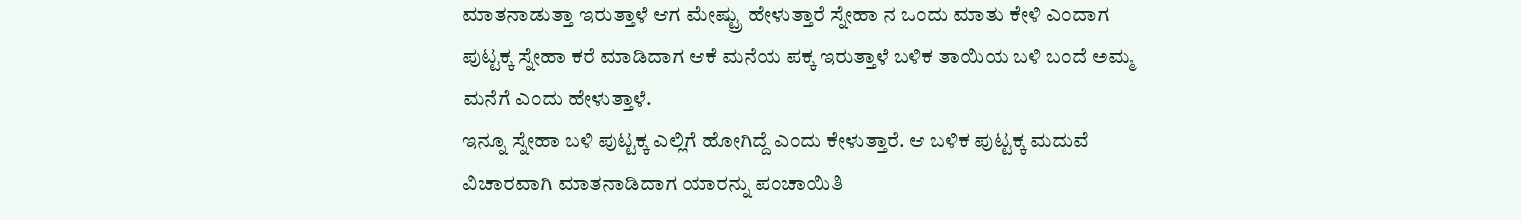ಮಾತನಾಡುತ್ತಾ ಇರುತ್ತಾಳೆ ಆಗ ಮೇಷ್ಟ್ರು ಹೇಳುತ್ತಾರೆ ಸ್ನೇಹಾ ನ ಒಂದು ಮಾತು ಕೇಳಿ ಎಂದಾಗ ಪುಟ್ಟಕ್ಕ ಸ್ನೇಹಾ ಕರೆ ಮಾಡಿದಾಗ ಆಕೆ ಮನೆಯ ಪಕ್ಕ ಇರುತ್ತಾಳೆ ಬಳಿಕ ತಾಯಿಯ ಬಳಿ ಬಂದೆ ಅಮ್ಮ ಮನೆಗೆ ಎಂದು ಹೇಳುತ್ತಾಳೆ.
ಇನ್ನೂ ಸ್ನೇಹಾ ಬಳಿ ಪುಟ್ಟಕ್ಕ ಎಲ್ಲಿಗೆ ಹೋಗಿದ್ದೆ ಎಂದು ಕೇಳುತ್ತಾರೆ. ಆ ಬಳಿಕ ಪುಟ್ಟಕ್ಕ ಮದುವೆ ವಿಚಾರವಾಗಿ ಮಾತನಾಡಿದಾಗ ಯಾರನ್ನು ಪಂಚಾಯಿತಿ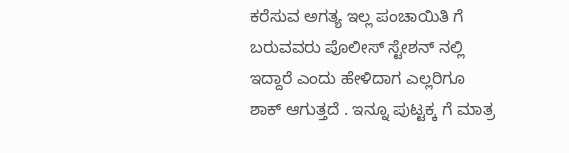ಕರೆಸುವ ಅಗತ್ಯ ಇಲ್ಲ ಪಂಚಾಯಿತಿ ಗೆ ಬರುವವರು ಪೊಲೀಸ್ ಸ್ಟೇಶನ್ ನಲ್ಲಿ ಇದ್ದಾರೆ ಎಂದು ಹೇಳಿದಾಗ ಎಲ್ಲರಿಗೂ ಶಾಕ್ ಆಗುತ್ತದೆ . ಇನ್ನೂ ಪುಟ್ಟಕ್ಕ ಗೆ ಮಾತ್ರ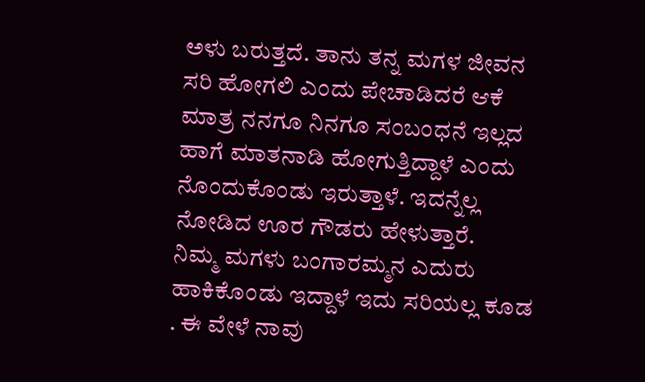ಅಳು ಬರುತ್ತದೆ. ತಾನು ತನ್ನ ಮಗಳ ಜೀವನ ಸರಿ ಹೋಗಲಿ ಎಂದು ಪೇಚಾಡಿದರೆ ಆಕೆ ಮಾತ್ರ ನನಗೂ ನಿನಗೂ ಸಂಬಂಧನೆ ಇಲ್ಲದ ಹಾಗೆ ಮಾತನಾಡಿ ಹೋಗುತ್ತಿದ್ದಾಳೆ ಎಂದು ನೊಂದುಕೊಂಡು ಇರುತ್ತಾಳೆ. ಇದನ್ನೆಲ್ಲ ನೋಡಿದ ಊರ ಗೌಡರು ಹೇಳುತ್ತಾರೆ.
ನಿಮ್ಮ ಮಗಳು ಬಂಗಾರಮ್ಮನ ಎದುರು ಹಾಕಿಕೊಂಡು ಇದ್ದಾಳೆ ಇದು ಸರಿಯಲ್ಲ ಕೂಡ . ಈ ವೇಳೆ ನಾವು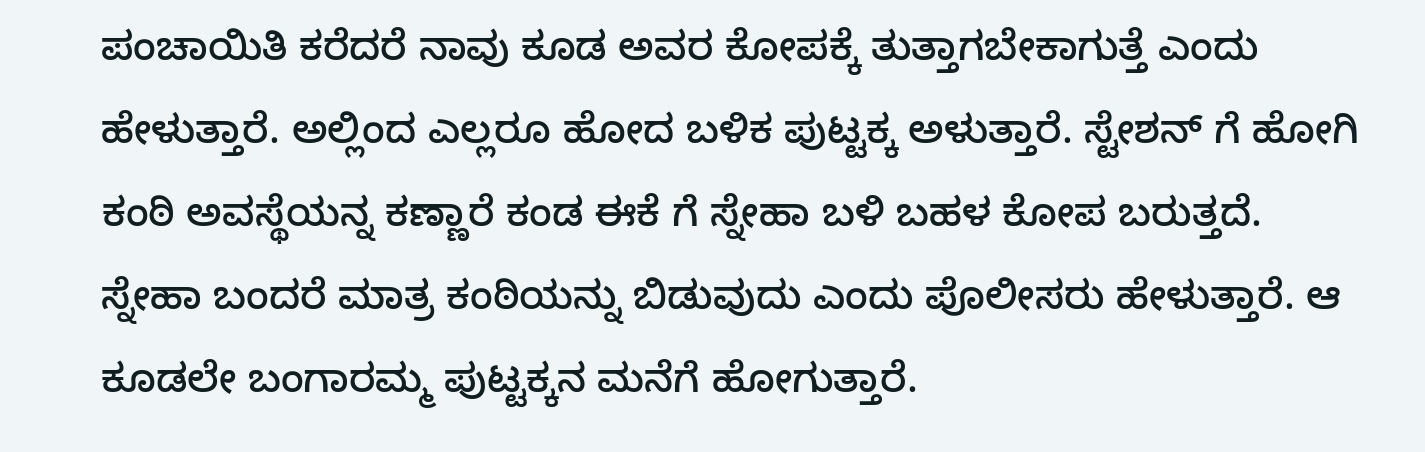ಪಂಚಾಯಿತಿ ಕರೆದರೆ ನಾವು ಕೂಡ ಅವರ ಕೋಪಕ್ಕೆ ತುತ್ತಾಗಬೇಕಾಗುತ್ತೆ ಎಂದು ಹೇಳುತ್ತಾರೆ. ಅಲ್ಲಿಂದ ಎಲ್ಲರೂ ಹೋದ ಬಳಿಕ ಪುಟ್ಟಕ್ಕ ಅಳುತ್ತಾರೆ. ಸ್ಟೇಶನ್ ಗೆ ಹೋಗಿ ಕಂಠಿ ಅವಸ್ಥೆಯನ್ನ ಕಣ್ಣಾರೆ ಕಂಡ ಈಕೆ ಗೆ ಸ್ನೇಹಾ ಬಳಿ ಬಹಳ ಕೋಪ ಬರುತ್ತದೆ. ಸ್ನೇಹಾ ಬಂದರೆ ಮಾತ್ರ ಕಂಠಿಯನ್ನು ಬಿಡುವುದು ಎಂದು ಪೊಲೀಸರು ಹೇಳುತ್ತಾರೆ. ಆ ಕೂಡಲೇ ಬಂಗಾರಮ್ಮ ಪುಟ್ಟಕ್ಕನ ಮನೆಗೆ ಹೋಗುತ್ತಾರೆ.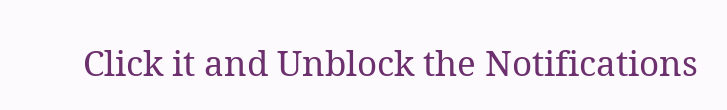Click it and Unblock the Notifications